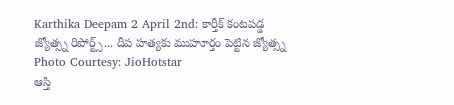Karthika Deepam 2 April 2nd: కార్తీక్ కంటపడ్డ జ్యోత్స్న రిపోర్ట్స్... దీప హత్యకు ముహూర్తం పెట్టిన జ్యోత్స్న
Photo Courtesy: JioHotstar
ఆస్తి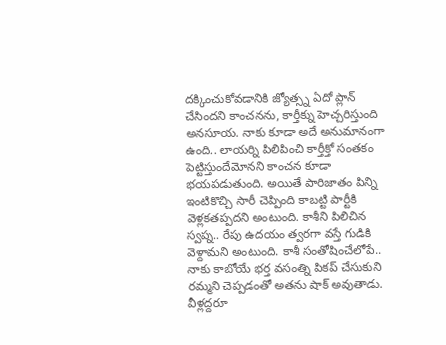దక్కించుకోవడానికి జ్యోత్స్న ఏదో ప్లాన్ చేసిందని కాంచనను, కార్తీక్ను హెచ్చరిస్తుంది అనసూయ. నాకు కూడా అదే అనుమానంగా ఉంది.. లాయర్ని పిలిపించి కార్తీక్తో సంతకం పెట్టిస్తుందేమోనని కాంచన కూడా భయపడుతుంది. అయితే పారిజాతం పిన్ని ఇంటికొచ్చి సారీ చెప్పింది కాబట్టి పార్టీకి వెళ్లకతప్పదని అంటుంది. కాశీని పిలిచిన స్వప్న.. రేపు ఉదయం త్వరగా వస్తే గుడికి వెళ్దామని అంటుంది. కాశీ సంతోషించేలోపే.. నాకు కాబోయే భర్త వసంత్ని పికప్ చేసుకుని రమ్మని చెప్పడంతో అతను షాక్ అవుతాడు. వీళ్లద్దరూ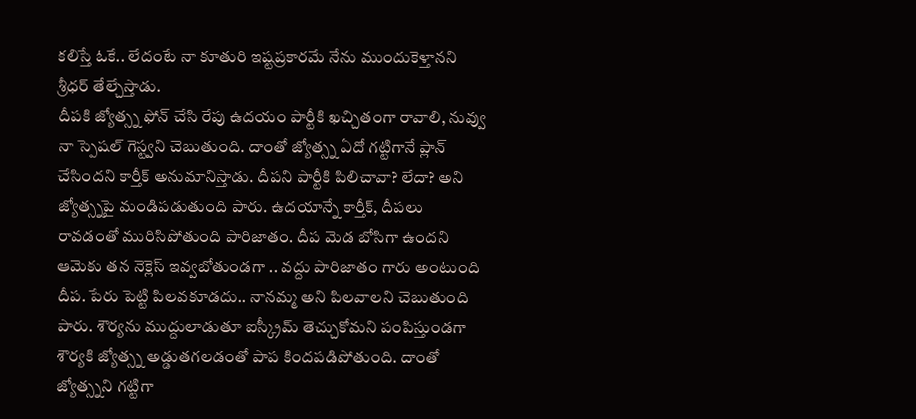కలిస్తే ఓకే.. లేదంటే నా కూతురి ఇష్టప్రకారమే నేను ముందుకెళ్తానని శ్రీధర్ తేల్చేస్తాడు.
దీపకి జ్యోత్స్న ఫోన్ చేసి రేపు ఉదయం పార్టీకి ఖచ్చితంగా రావాలి, నువ్వు నా స్పెషల్ గెస్ట్వని చెబుతుంది. దాంతో జ్యోత్స్న ఏదో గట్టిగానే ప్లాన్ చేసిందని కార్తీక్ అనుమానిస్తాడు. దీపని పార్టీకి పిలిచావా? లేదా? అని జ్యోత్స్నపై మండిపడుతుంది పారు. ఉదయాన్నే కార్తీక్, దీపలు రావడంతో మురిసిపోతుంది పారిజాతం. దీప మెడ బోసిగా ఉందని ఆమెకు తన నెక్లెస్ ఇవ్వబోతుండగా .. వద్దు పారిజాతం గారు అంటుంది దీప. పేరు పెట్టి పిలవకూడదు.. నానమ్మ అని పిలవాలని చెబుతుంది పారు. శౌర్యను ముద్దులాడుతూ ఐస్క్రీమ్ తెచ్చుకోమని పంపిస్తుండగా శౌర్యకి జ్యోత్స్న అడ్డుతగలడంతో పాప కిందపడిపోతుంది. దాంతో జ్యోత్స్నని గట్టిగా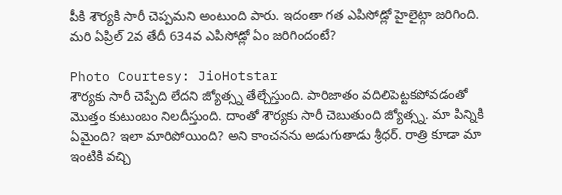పీకి శౌర్యకి సారీ చెప్పమని అంటుంది పారు. ఇదంతా గత ఎపిసోడ్లో హైలైట్గా జరిగింది. మరి ఏప్రిల్ 2వ తేదీ 634వ ఎపిసోడ్లో ఏం జరిగిందంటే?

Photo Courtesy: JioHotstar
శౌర్యకు సారీ చెప్పేది లేదని జ్యోత్స్న తేల్చేస్తుంది. పారిజాతం వదిలిపెట్టకపోవడంతో మొత్తం కుటుంబం నిలదీస్తుంది. దాంతో శౌర్యకు సారీ చెబుతుంది జ్యోత్స్న. మా పిన్నికి ఏమైంది? ఇలా మారిపోయింది? అని కాంచనను అడుగుతాడు శ్రీధర్. రాత్రి కూడా మా ఇంటికి వచ్చి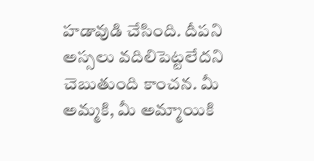హడావుడి చేసింది. దీపని అస్సలు వదిలిపెట్టలేదని చెబుతుంది కాంచన. మీ అమ్మకి, మీ అమ్మాయికి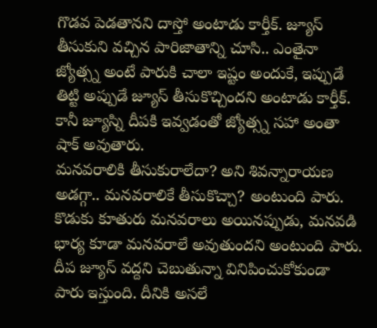గొడవ పెడతానని దాస్తో అంటాడు కార్తీక్. జ్యూస్ తీసుకుని వచ్చిన పారిజాతాన్ని చూసి.. ఎంతైనా జ్యోత్స్న అంటే పారుకి చాలా ఇష్టం అందుకే, ఇప్పుడే తిట్టి అప్పుడే జ్యూస్ తీసుకొచ్చిందని అంటాడు కార్తీక్. కానీ జ్యూస్ని దీపకి ఇవ్వడంతో జ్యోత్స్న సహా అంతా షాక్ అవుతారు.
మనవరాలికి తీసుకురాలేదా? అని శివన్నారాయణ అడగ్గా.. మనవరాలికే తీసుకొచ్చా? అంటుంది పారు. కొడుకు కూతురు మనవరాలు అయినప్పుడు, మనవడి భార్య కూడా మనవరాలే అవుతుందని అంటుంది పారు. దీప జ్యూస్ వద్దని చెబుతున్నా వినిపించుకోకుండా పారు ఇస్తుంది. దీనికి అసలే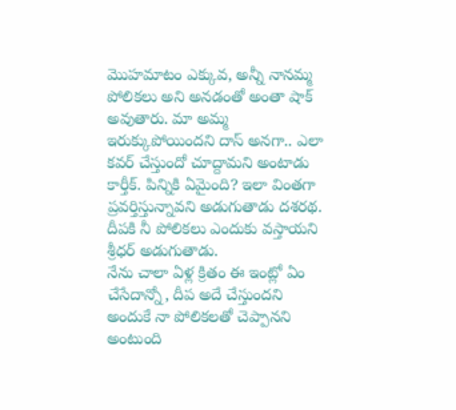మొహమాటం ఎక్కువ, అన్నీ నానమ్మ పోలికలు అని అనడంతో అంతా షాక్ అవుతారు. మా అమ్మ ఇరుక్కుపోయిందని దాస్ అనగా.. ఎలా కవర్ చేస్తుందో చూద్దామని అంటాడు కార్తీక్. పిన్నికి ఏమైంది? ఇలా వింతగా ప్రవర్తిస్తున్నావని అడుగుతాడు దశరథ. దీపకి నీ పోలికలు ఎందుకు వస్తాయని శ్రీధర్ అడుగుతాడు.
నేను చాలా ఏళ్ల క్రితం ఈ ఇంట్లో ఏం చేసేదాన్నో, దీప అదే చేస్తుందని అందుకే నా పోలికలతో చెప్పానని అంటుంది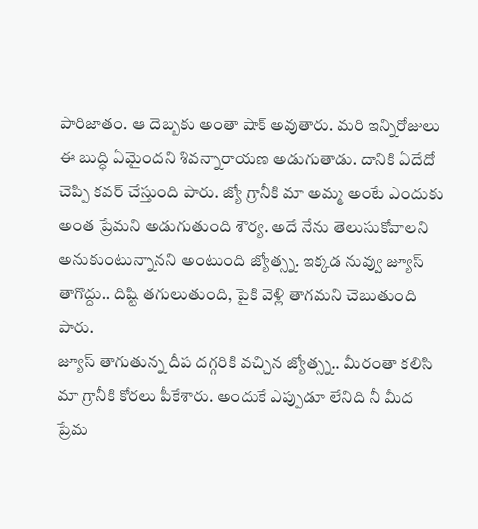పారిజాతం. ఆ దెబ్బకు అంతా షాక్ అవుతారు. మరి ఇన్నిరోజులు ఈ బుద్ధి ఏమైందని శివన్నారాయణ అడుగుతాడు. దానికి ఏదేదో చెప్పి కవర్ చేస్తుంది పారు. జ్యో గ్రానీకి మా అమ్మ అంటే ఎందుకు అంత ప్రేమని అడుగుతుంది శౌర్య. అదే నేను తెలుసుకోవాలని అనుకుంటున్నానని అంటుంది జ్యోత్స్న. ఇక్కడ నువ్వు జ్యూస్ తాగొద్దు.. దిష్టి తగులుతుంది, పైకి వెళ్లి తాగమని చెబుతుంది పారు.
జ్యూస్ తాగుతున్న దీప దగ్గరికి వచ్చిన జ్యోత్స్న.. మీరంతా కలిసి మా గ్రానీకి కోరలు పీకేశారు. అందుకే ఎప్పుడూ లేనిది నీ మీద ప్రేమ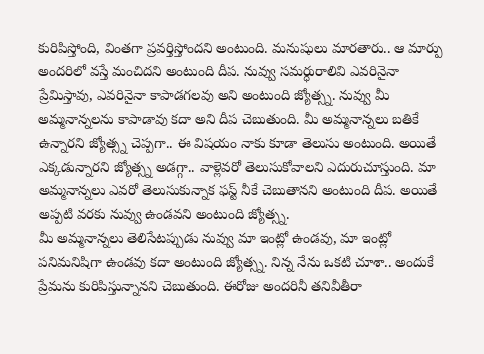కురిపిస్తోంది, వింతగా ప్రవర్తిస్తోందని అంటుంది. మనుషులు మారతారు.. ఆ మార్పు అందరిలో వస్తే మంచిదని అంటుంది దీప. నువ్వు సమర్ధురాలివి ఎవరినైనా ప్రేమిస్తావు, ఎవరినైనా కాపాడగలవు అని అంటుంది జ్యోత్స్న. నువ్వు మీ అమ్మనాన్నలను కాపాడావు కదా అని దీప చెబుతుంది. మీ అమ్మనాన్నలు బతికే ఉన్నారని జ్యోత్స్న చెప్పగా.. ఈ విషయం నాకు కూడా తెలుసు అంటుంది. అయితే ఎక్కడున్నారని జ్యోత్స్న అడగ్గా.. వాళ్లెవరో తెలుసుకోవాలని ఎదురుచూస్తుంది. మా అమ్మనాన్నలు ఎవరో తెలుసుకున్నాక ఫస్ట్ నీకే చెబుతానని అంటుంది దీప. అయితే అప్పటి వరకు నువ్వు ఉండవని అంటుంది జ్యోత్స్న.
మీ అమ్మనాన్నలు తెలిసేటప్పుడు నువ్వు మా ఇంట్లో ఉండవు, మా ఇంట్లో పనిమనిషిగా ఉండవు కదా అంటుంది జ్యోత్స్న. నిన్న నేను ఒకటి చూశా.. అందుకే ప్రేమను కురిపిస్తున్నానని చెబుతుంది. ఈరోజు అందరినీ తనివీతీరా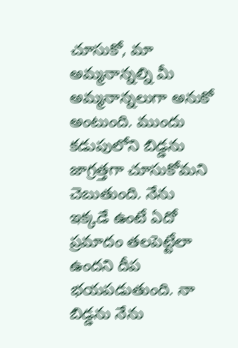చూసుకో, మా అమ్మనాన్నల్ని మీ అమ్మనాన్నలుగా అనుకో అంటుంది. ముందు కడుపులోని బిడ్డను జాగ్రత్తగా చూసుకోమని చెబుతుంది. నేను ఇక్కడే ఉంటే ఏదో ప్రమాదం తలపెట్టేలా ఉందని దీప భయపడుతుంది. నా బిడ్డను నేను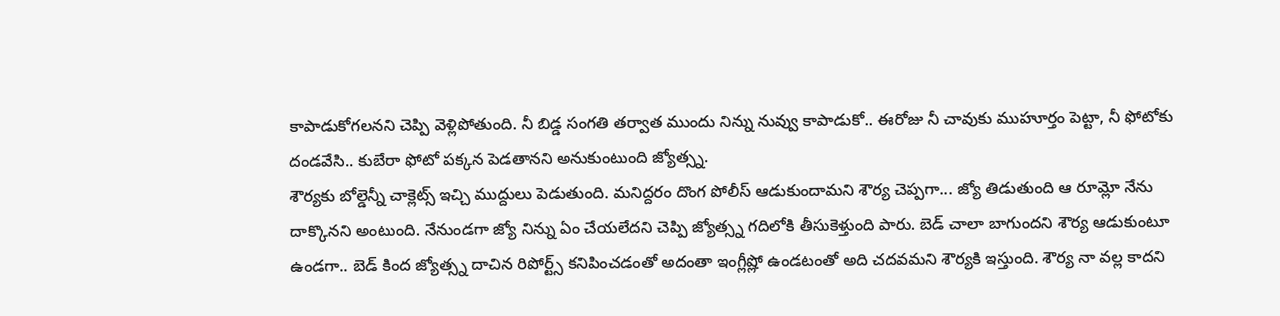కాపాడుకోగలనని చెప్పి వెళ్లిపోతుంది. నీ బిడ్డ సంగతి తర్వాత ముందు నిన్ను నువ్వు కాపాడుకో.. ఈరోజు నీ చావుకు ముహూర్తం పెట్టా, నీ ఫోటోకు దండవేసి.. కుబేరా ఫోటో పక్కన పెడతానని అనుకుంటుంది జ్యోత్స్న.
శౌర్యకు బోల్డెన్నీ చాక్లెట్స్ ఇచ్చి ముద్దులు పెడుతుంది. మనిద్దరం దొంగ పోలీస్ ఆడుకుందామని శౌర్య చెప్పగా... జ్యో తిడుతుంది ఆ రూమ్లో నేను దాక్కొనని అంటుంది. నేనుండగా జ్యో నిన్ను ఏం చేయలేదని చెప్పి జ్యోత్స్న గదిలోకి తీసుకెళ్తుంది పారు. బెడ్ చాలా బాగుందని శౌర్య ఆడుకుంటూ ఉండగా.. బెడ్ కింద జ్యోత్స్న దాచిన రిపోర్ట్స్ కనిపించడంతో అదంతా ఇంగ్లీష్లో ఉండటంతో అది చదవమని శౌర్యకి ఇస్తుంది. శౌర్య నా వల్ల కాదని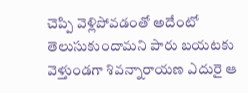చెప్పి వెళ్లిపోవడంతో అదేంటో తెలుసుకుందామని పారు బయటకు వెళ్తుండగా శివన్నారాయణ ఎదురై ఆ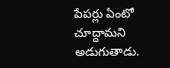పేపర్లు ఏంటో చూద్దామని అడుగుతాడు.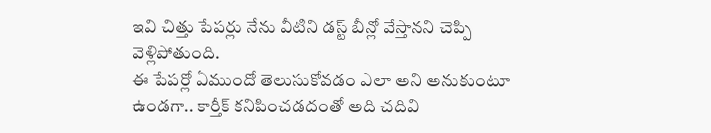ఇవి చిత్తు పేపర్లు నేను వీటిని డస్ట్ బీన్లో వేస్తానని చెప్పి వెళ్లిపోతుంది.
ఈ పేపర్లో ఏముందో తెలుసుకోవడం ఎలా అని అనుకుంటూ ఉండగా.. కార్తీక్ కనిపించడదంతో అది చదివి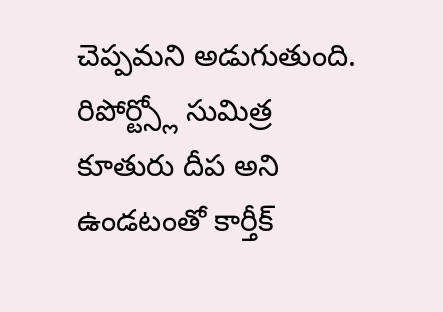చెప్పమని అడుగుతుంది. రిపోర్ట్స్లో సుమిత్ర కూతురు దీప అని ఉండటంతో కార్తీక్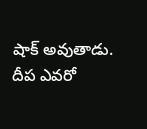షాక్ అవుతాడు. దీప ఎవరో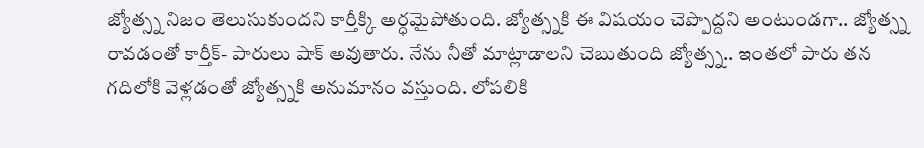జ్యోత్స్న నిజం తెలుసుకుందని కార్తీక్కి అర్ధమైపోతుంది. జ్యోత్స్నకి ఈ విషయం చెప్పొద్దని అంటుండగా.. జ్యోత్స్న రావడంతో కార్తీక్- పారులు షాక్ అవుతారు. నేను నీతో మాట్లాడాలని చెబుతుంది జ్యోత్స్న.. ఇంతలో పారు తన గదిలోకి వెళ్లడంతో జ్యోత్స్నకి అనుమానం వస్తుంది. లోపలికి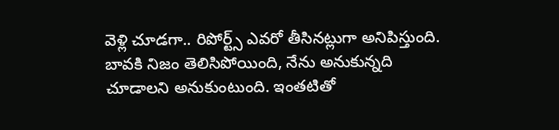వెళ్లి చూడగా.. రిపోర్ట్స్ ఎవరో తీసినట్లుగా అనిపిస్తుంది. బావకి నిజం తెలిసిపోయింది, నేను అనుకున్నది చూడాలని అనుకుంటుంది. ఇంతటితో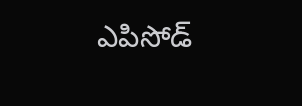ఎపిసోడ్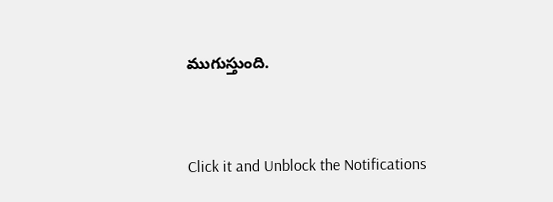ముగుస్తుంది.


Click it and Unblock the Notifications